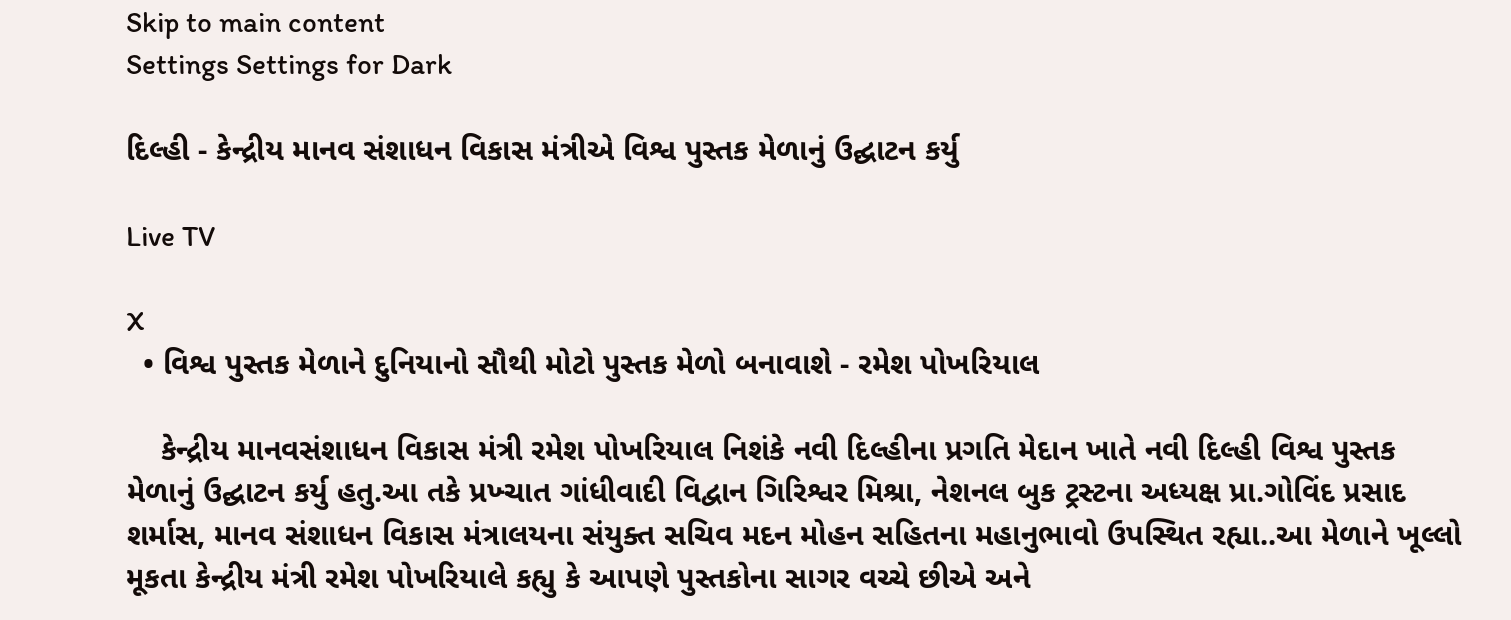Skip to main content
Settings Settings for Dark

દિલ્હી - કેન્દ્રીય માનવ સંશાધન વિકાસ મંત્રીએ વિશ્વ પુસ્તક મેળાનું ઉદ્ઘાટન કર્યુ

Live TV

X
  • વિશ્વ પુસ્તક મેળાને દુનિયાનો સૌથી મોટો પુસ્તક મેળો બનાવાશે - રમેશ પોખરિયાલ

    કેન્દ્રીય માનવસંશાધન વિકાસ મંત્રી રમેશ પોખરિયાલ નિશંકે નવી દિલ્હીના પ્રગતિ મેદાન ખાતે નવી દિલ્હી વિશ્વ પુસ્તક મેળાનું ઉદ્ઘાટન કર્યુ હતુ.આ તકે પ્રખ્ચાત ગાંધીવાદી વિદ્વાન ગિરિશ્વર મિશ્રા, નેશનલ બુક ટ્રસ્ટના અધ્યક્ષ પ્રા.ગોવિંદ પ્રસાદ શર્માસ, માનવ સંશાધન વિકાસ મંત્રાલયના સંયુક્ત સચિવ મદન મોહન સહિતના મહાનુભાવો ઉપસ્થિત રહ્યા..આ મેળાને ખૂલ્લો  મૂકતા કેન્દ્રીય મંત્રી રમેશ પોખરિયાલે કહ્યુ કે આપણે પુસ્તકોના સાગર વચ્ચે છીએ અને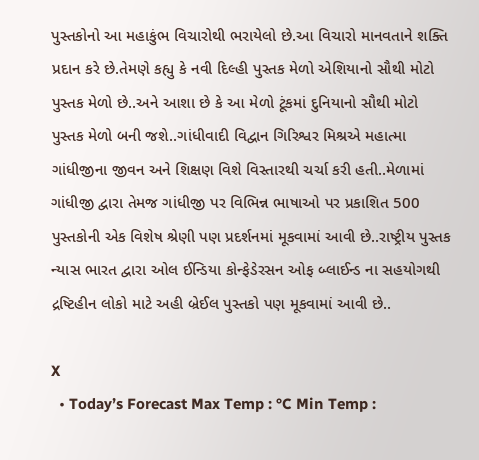પુસ્તકોનો આ મહાકુંભ વિચારોથી ભરાયેલો છે.આ વિચારો માનવતાને શક્તિ પ્રદાન કરે છે.તેમણે કહ્યુ કે નવી દિલ્હી પુસ્તક મેળો એશિયાનો સૌથી મોટો પુસ્તક મેળો છે..અને આશા છે કે આ મેળો ટૂંકમાં દુનિયાનો સૌથી મોટો પુસ્તક મેળો બની જશે..ગાંધીવાદી વિદ્વાન ગિરિશ્વર મિશ્રએ મહાત્મા ગાંધીજીના જીવન અને શિક્ષણ વિશે વિસ્તારથી ચર્ચા કરી હતી..મેળામાં ગાંધીજી દ્વારા તેમજ ગાંધીજી પર વિભિન્ન ભાષાઓ પર પ્રકાશિત 500 પુસ્તકોની એક વિશેષ શ્રેણી પણ પ્રદર્શનમાં મૂકવામાં આવી છે..રાષ્ટ્રીય પુસ્તક ન્યાસ ભારત દ્વારા ઓલ ઈન્ડિયા કોન્ફેડેરસન ઓફ બ્લાઈન્ડ ના સહયોગથી દ્રષ્ટિહીન લોકો માટે અહી બ્રેઈલ પુસ્તકો પણ મૂકવામાં આવી છે..

X
  • Today’s Forecast Max Temp : °C Min Temp :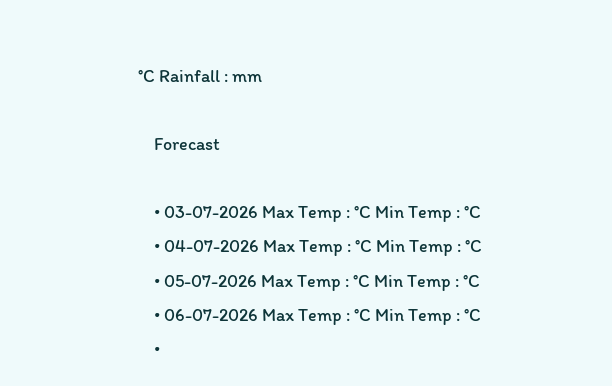°C Rainfall : mm

    Forecast

    • 03-07-2026 Max Temp : °C Min Temp : °C
    • 04-07-2026 Max Temp : °C Min Temp : °C
    • 05-07-2026 Max Temp : °C Min Temp : °C
    • 06-07-2026 Max Temp : °C Min Temp : °C
    •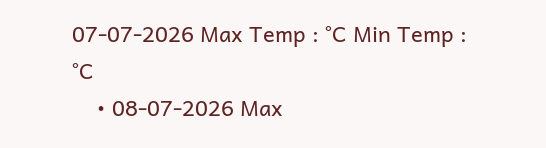07-07-2026 Max Temp : °C Min Temp : °C
    • 08-07-2026 Max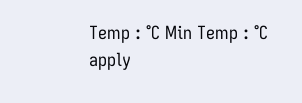Temp : °C Min Temp : °C
apply